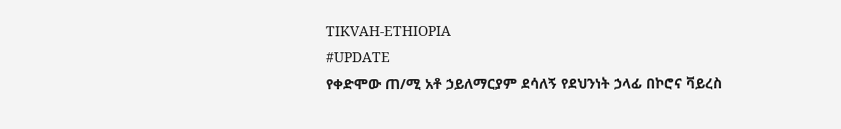TIKVAH-ETHIOPIA
#UPDATE
የቀድሞው ጠ/ሚ አቶ ኃይለማርያም ደሳለኝ የደህንነት ኃላፊ በኮሮና ቫይረስ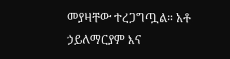መያዛቸው ተረጋግጧል። አቶ ኃይለማርያም እና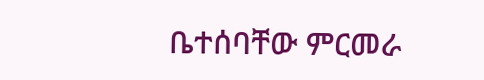ቤተሰባቸው ምርመራ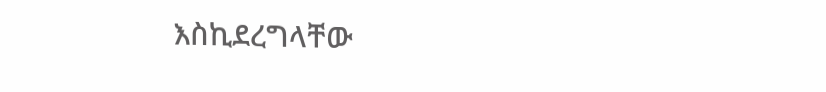እስኪደረግላቸው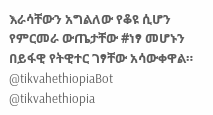እራሳቸውን አግልለው የቆዩ ሲሆን የምርመራ ውጤታቸው #ነፃ መሆኑን በይፋዊ የትዊተር ገፃቸው አሳውቀዋል።
@tikvahethiopiaBot
@tikvahethiopia